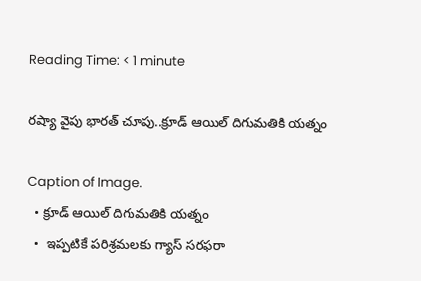Reading Time: < 1 minute

రష్యా వైపు భారత్ చూపు..క్రూడ్ ఆయిల్ దిగుమతికి యత్నం

Caption of Image.
  • క్రూడ్ ఆయిల్ దిగుమతికి యత్నం
  •  ఇప్పటికే పరిశ్రమలకు గ్యాస్ సరఫరా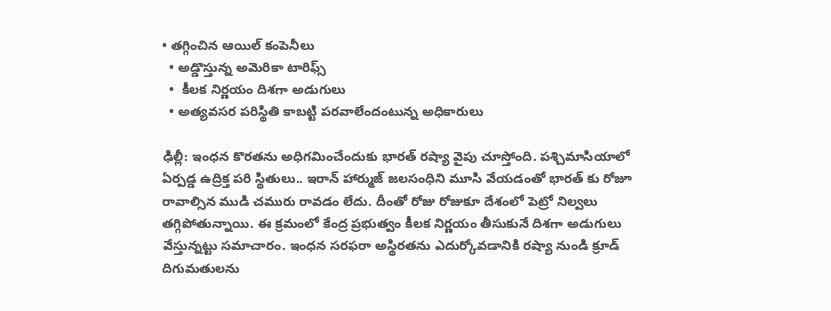• తగ్గించిన ఆయిల్ కంపెనీలు
  • అడ్డొస్తున్న అమెరికా టారిఫ్స్
  •  కీలక నిర్ణయం దిశగా అడుగులు
  • అత్యవసర పరిస్థితి కాబట్టి పరవాలేందంటున్న అధికారులు

ఢిల్లీ: ఇంధన కొరతను అధిగమించేందుకు భారత్ రష్యా వైపు చూస్తోంది. పశ్చిమాసియాలో ఏర్పడ్డ ఉద్రిక్త పరి స్థితులు.. ఇరాన్ హార్ముజ్ జలసంధిని మూసి వేయడంతో భారత్ కు రోజూ రావాల్సిన ముడి చమురు రావడం లేదు. దీంతో రోజు రోజుకూ దేశంలో పెట్రో నిల్వలు తగ్గిపోతున్నాయి. ఈ క్రమంలో కేంద్ర ప్రభుత్వం కీలక నిర్ణయం తీసుకునే దిశగా అడుగులు వేస్తున్నట్టు సమాచారం. ఇంధన సరఫరా అస్థిరతను ఎదుర్కోవడానికి రష్యా నుండి క్రూడ్ దిగుమతులను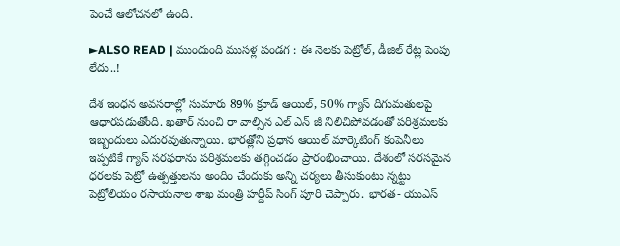పెంచే ఆలోచనలో ఉంది.

►ALSO READ | ముందుంది ముసళ్ల పండగ : ఈ నెలకు పెట్రోల్, డీజిల్ రేట్ల పెంపు లేదు..!

దేశ ఇంధన అవసరాల్లో సుమారు 89% క్రూడ్ ఆయిల్, 50% గ్యాస్ దిగుమతులపై ఆధారపడుతోంది. ఖతార్ నుంచి రా వాల్సిన ఎల్ ఎన్ జీ నిలిచిపోవడంతో పరిశ్రమలకు ఇబ్బందులు ఎదురవుతున్నాయి. భారత్లోని ప్రధాన ఆయిల్ మార్కెటింగ్ కంపెనీలు ఇప్పటికే గ్యాస్ సరఫరాను పరిశ్రమలకు తగ్గించడం ప్రారంభించాయి. దేశంలో సరసమైన ధరలకు పెట్రో ఉత్పత్తులను అందిం చేందుకు అన్ని చర్యలు తీసుకుంటు న్నట్టు పెట్రోలియం రసాయనాల శాఖ మంత్రి హర్దీప్ సింగ్ పూరి చెప్పారు. భారత- యుఎస్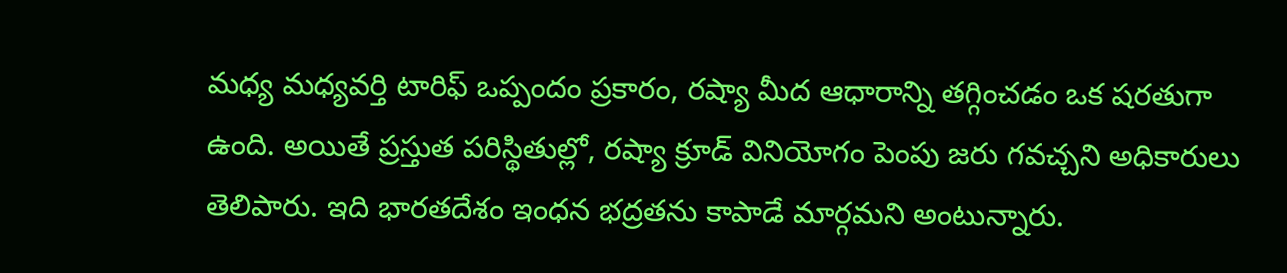మధ్య మధ్యవర్తి టారిఫ్ ఒప్పందం ప్రకారం, రష్యా మీద ఆధారాన్ని తగ్గించడం ఒక షరతుగా ఉంది. అయితే ప్రస్తుత పరిస్థితుల్లో, రష్యా క్రూడ్ వినియోగం పెంపు జరు గవచ్చని అధికారులు తెలిపారు. ఇది భారతదేశం ఇంధన భద్రతను కాపాడే మార్గమని అంటున్నారు.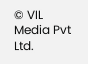© VIL Media Pvt Ltd.